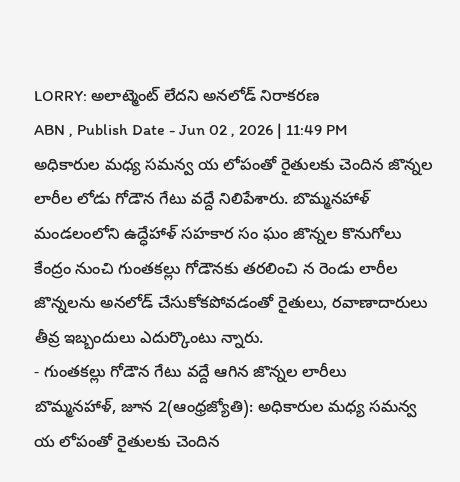LORRY: అలాట్మెంట్ లేదని అనలోడ్ నిరాకరణ
ABN , Publish Date - Jun 02 , 2026 | 11:49 PM
అధికారుల మధ్య సమన్వ య లోపంతో రైతులకు చెందిన జొన్నల లారీల లోడు గోడౌన గేటు వద్దే నిలిపేశారు. బొమ్మనహాళ్ మండలంలోని ఉద్ధేహాళ్ సహకార సం ఘం జొన్నల కొనుగోలు కేంద్రం నుంచి గుంతకల్లు గోడౌనకు తరలించి న రెండు లారీల జొన్నలను అనలోడ్ చేసుకోకపోవడంతో రైతులు, రవాణాదారులు తీవ్ర ఇబ్బందులు ఎదుర్కొంటు న్నారు.
- గుంతకల్లు గోడౌన గేటు వద్దే ఆగిన జొన్నల లారీలు
బొమ్మనహాళ్, జూన 2(ఆంధ్రజ్యోతి): అధికారుల మధ్య సమన్వ య లోపంతో రైతులకు చెందిన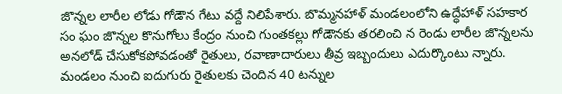జొన్నల లారీల లోడు గోడౌన గేటు వద్దే నిలిపేశారు. బొమ్మనహాళ్ మండలంలోని ఉద్ధేహాళ్ సహకార సం ఘం జొన్నల కొనుగోలు కేంద్రం నుంచి గుంతకల్లు గోడౌనకు తరలించి న రెండు లారీల జొన్నలను అనలోడ్ చేసుకోకపోవడంతో రైతులు, రవాణాదారులు తీవ్ర ఇబ్బందులు ఎదుర్కొంటు న్నారు. మండలం నుంచి ఐదుగురు రైతులకు చెందిన 40 టన్నుల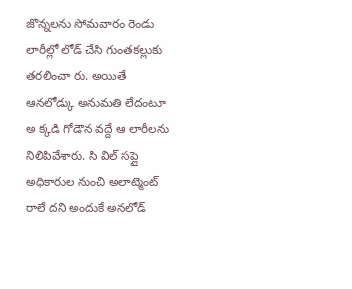జొన్నలను సోమవారం రెండు లారీల్లో లోడ్ చేసి గుంతకల్లుకు తరలించా రు. అయితే ఆనలోడ్కు అనుమతి లేదంటూ అ క్కడి గోడౌన వద్దే ఆ లారీలను నిలిపివేశారు. సి విల్ సప్లై అధికారుల నుంచి అలాట్మెంట్ రాలే దని అందుకే అనలోడ్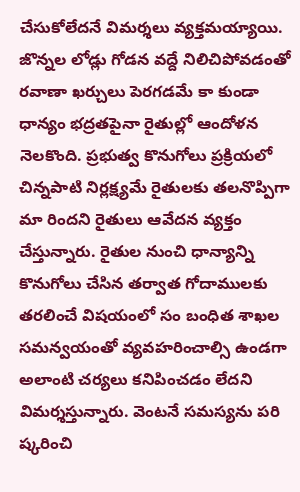చేసుకోలేదనే విమర్శలు వ్యక్తమయ్యాయి.
జొన్నల లోడ్లు గోడన వద్దే నిలిచిపోవడంతో రవాణా ఖర్చులు పెరగడమే కా కుండా ధాన్యం భద్రతపైనా రైతుల్లో ఆందోళన నెలకొంది. ప్రభుత్వ కొనుగోలు ప్రక్రియలో చిన్నపాటి నిర్లక్ష్యమే రైతులకు తలనొప్పిగా మా రిందని రైతులు ఆవేదన వ్యక్తం చేస్తున్నారు. రైతుల నుంచి ధాన్యాన్ని కొనుగోలు చేసిన తర్వాత గోదాములకు తరలించే విషయంలో సం బంధిత శాఖల సమన్వయంతో వ్యవహరించాల్సి ఉండగా అలాంటి చర్యలు కనిపించడం లేదని విమర్శస్తున్నారు. వెంటనే సమస్యను పరి ష్కరించి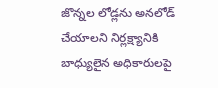జొన్నల లోడ్లను అనలోడ్ చేయాలని నిర్లక్ష్యానికి బాధ్యులైన అధికారులపై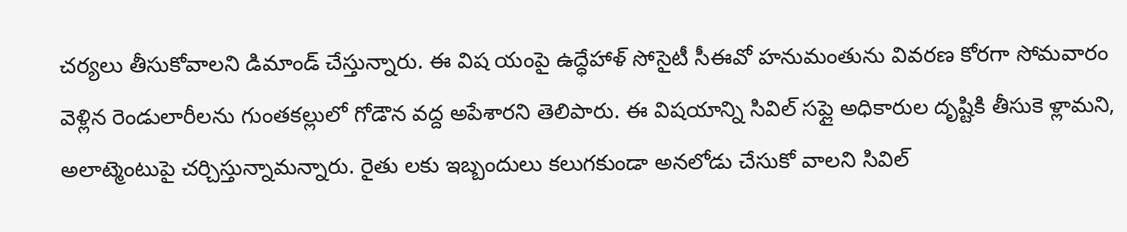చర్యలు తీసుకోవాలని డిమాండ్ చేస్తున్నారు. ఈ విష యంపై ఉద్ధేహాళ్ సోసైటీ సీఈవో హనుమంతును వివరణ కోరగా సోమవారం వెళ్లిన రెండులారీలను గుంతకల్లులో గోడౌన వద్ద అపేశారని తెలిపారు. ఈ విషయాన్ని సివిల్ సప్లై అధికారుల దృష్టికి తీసుకె ళ్లామని, అలాట్మెంటుపై చర్చిస్తున్నామన్నారు. రైతు లకు ఇబ్బందులు కలుగకుండా అనలోడు చేసుకో వాలని సివిల్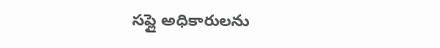సప్లై అధికారులను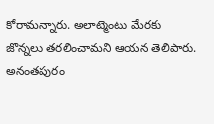కోరామన్నారు. అలాట్మెంటు మేరకు జొన్నలు తరలించామని ఆయన తెలిపారు.
అనంతపురం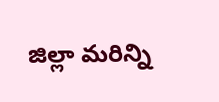జిల్లా మరిన్ని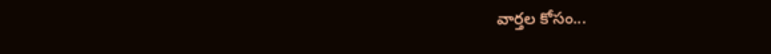వార్తల కోసం...